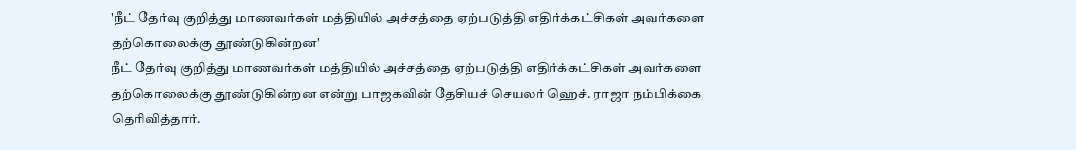'நீட் தேர்வு குறித்து மாணவர்கள் மத்தியில் அச்சத்தை ஏற்படுத்தி எதிர்க்கட்சிகள் அவர்களை தற்கொலைக்கு தூண்டுகின்றன'
நீட் தேர்வு குறித்து மாணவர்கள் மத்தியில் அச்சத்தை ஏற்படுத்தி எதிர்க்கட்சிகள் அவர்களை தற்கொலைக்கு தூண்டுகின்றன என்று பாஜகவின் தேசியச் செயலர் ஹெச். ராஜா நம்பிக்கை தெரிவித்தார்.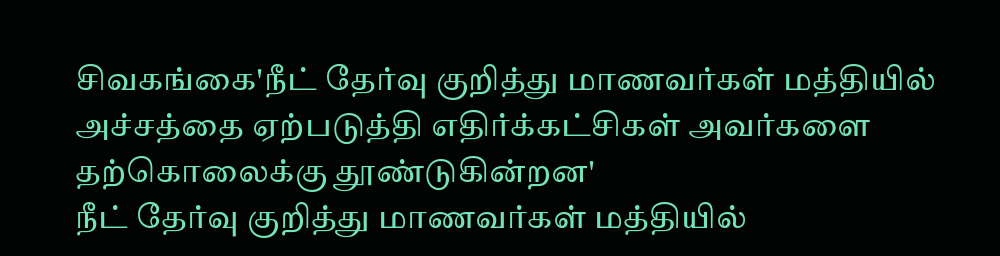சிவகங்கை'நீட் தேர்வு குறித்து மாணவர்கள் மத்தியில் அச்சத்தை ஏற்படுத்தி எதிர்க்கட்சிகள் அவர்களை தற்கொலைக்கு தூண்டுகின்றன'
நீட் தேர்வு குறித்து மாணவர்கள் மத்தியில்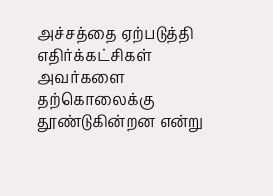அச்சத்தை ஏற்படுத்தி எதிர்க்கட்சிகள் அவர்களை தற்கொலைக்கு தூண்டுகின்றன என்று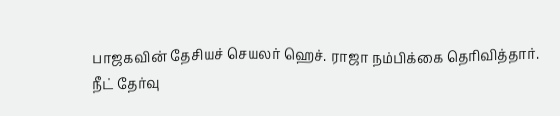பாஜகவின் தேசியச் செயலர் ஹெச். ராஜா நம்பிக்கை தெரிவித்தார்.
நீட் தேர்வு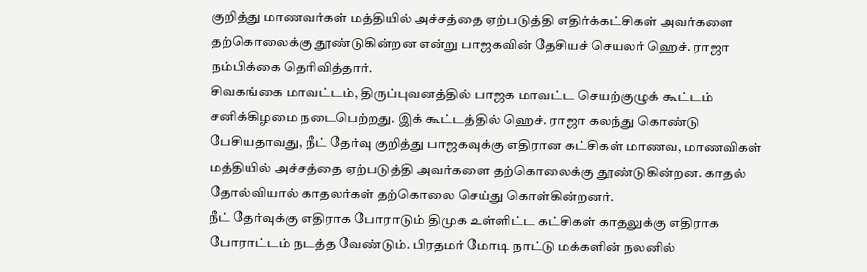குறித்து மாணவர்கள் மத்தியில் அச்சத்தை ஏற்படுத்தி எதிர்க்கட்சிகள் அவர்களை தற்கொலைக்கு தூண்டுகின்றன என்று பாஜகவின் தேசியச் செயலர் ஹெச். ராஜா நம்பிக்கை தெரிவித்தார்.
சிவகங்கை மாவட்டம், திருப்புவனத்தில் பாஜக மாவட்ட செயற்குழுக் கூட்டம் சனிக்கிழமை நடைபெற்றது. இக் கூட்டத்தில் ஹெச். ராஜா கலந்து கொண்டு பேசியதாவது, நீட் தேர்வு குறித்து பாஜகவுக்கு எதிரான கட்சிகள் மாணவ, மாணவிகள் மத்தியில் அச்சத்தை ஏற்படுத்தி அவர்களை தற்கொலைக்கு தூண்டுகின்றன. காதல் தோல்வியால் காதலர்கள் தற்கொலை செய்து கொள்கின்றனர்.
நீட் தேர்வுக்கு எதிராக போராடும் திமுக உள்ளிட்ட கட்சிகள் காதலுக்கு எதிராக போராட்டம் நடத்த வேண்டும். பிரதமர் மோடி நாட்டு மக்களின் நலனில்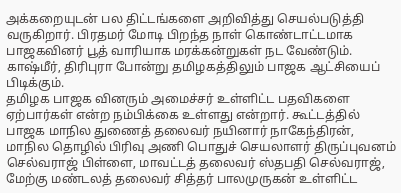அக்கறையுடன் பல திட்டங்களை அறிவித்து செயல்படுத்தி வருகிறார். பிரதமர் மோடி பிறந்த நாள் கொண்டாட்டமாக பாஜகவினர் பூத் வாரியாக மரக்கன்றுகள் நட வேண்டும். காஷ்மீர், திரிபுரா போன்று தமிழகத்திலும் பாஜக ஆட்சியைப் பிடிக்கும்.
தமிழக பாஜக வினரும் அமைச்சர் உள்ளிட்ட பதவிகளை ஏற்பார்கள் என்ற நம்பிக்கை உள்ளது என்றார். கூட்டத்தில் பாஜக மாநில துணைத் தலைவர் நயினார் நாகேந்திரன், மாநில தொழில் பிரிவு அணி பொதுச் செயலாளர் திருப்புவனம் செல்வராஜ் பிள்ளை, மாவட்டத் தலைவர் ஸ்தபதி செல்வராஜ், மேற்கு மண்டலத் தலைவர் சித்தர் பாலமுருகன் உள்ளிட்ட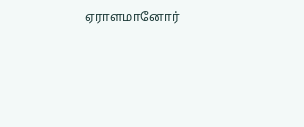ஏராளமானோர்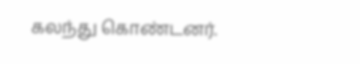கலந்து கொண்டனர்.